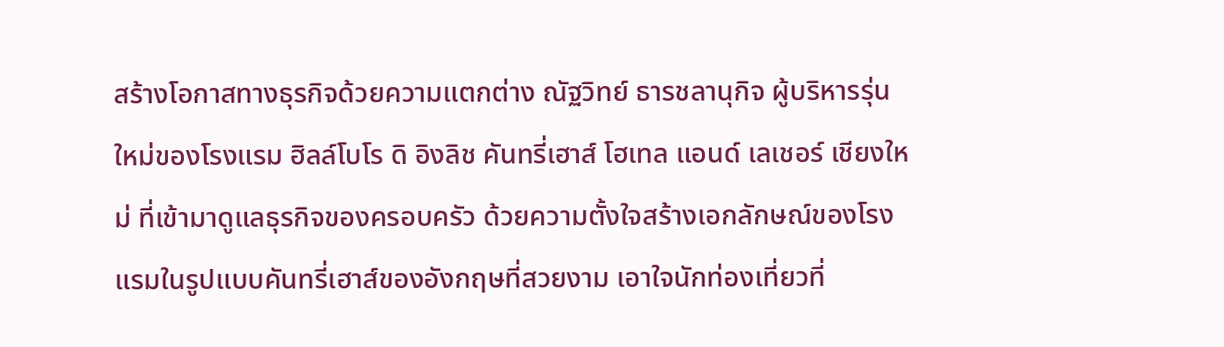สร้างโอกาสทางธุรกิจด้วยความแตกต่าง ณัฐวิทย์ ธารชลานุกิจ ผู้บริหารรุ่นใหม่ของโรงแรม ฮิลล์โบโร ดิ อิงลิช คันทรี่เฮาส์ โฮเทล แอนด์ เลเชอร์ เชียงใหม่ ที่เข้ามาดูแลธุรกิจของครอบครัว ด้วยความตั้งใจสร้างเอกลักษณ์ของโรงแรมในรูปแบบคันทรี่เฮาส์ของอังกฤษที่สวยงาม เอาใจนักท่องเที่ยวที่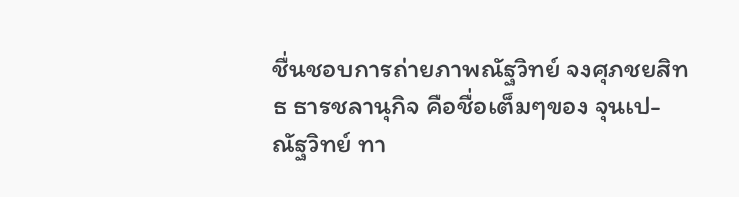ชื่นชอบการถ่ายภาพณัฐวิทย์ จงศุภชยสิทธ ธารชลานุกิจ คือชื่อเต็มๆของ จุนเป-ณัฐวิทย์ ทา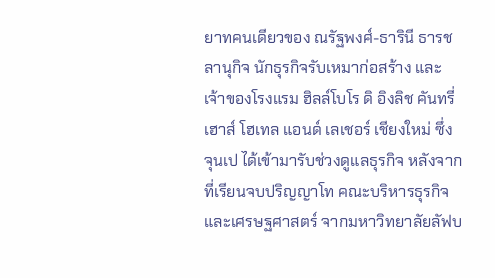ยาทคนเดียวของ ณรัฐพงศ์-ธารินี ธารชลานุกิจ นักธุรกิจรับเหมาก่อสร้าง และเจ้าของโรงแรม ฮิลล์โบโร ดิ อิงลิช คันทรี่เฮาส์ โฮเทล แอนด์ เลเชอร์ เชียงใหม่ ซึ่ง จุนเป ได้เข้ามารับช่วงดูแลธุรกิจ หลังจากที่เรียนจบปริญญาโท คณะบริหารธุรกิจและเศรษฐศาสตร์ จากมหาวิทยาลัยลัฟบ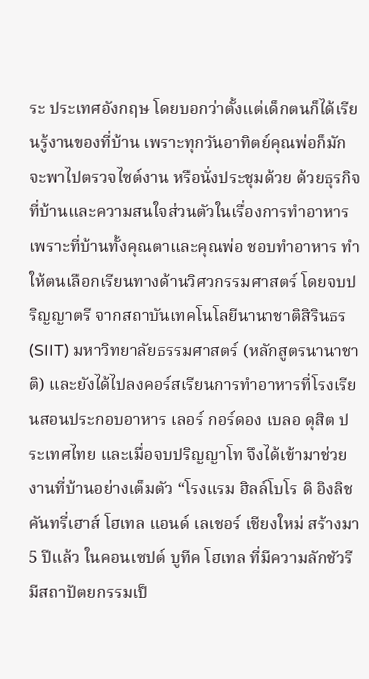ระ ประเทศอังกฤษ โดยบอกว่าตั้งแต่เด็กตนก็ได้เรียนรู้งานของที่บ้าน เพราะทุกวันอาทิตย์คุณพ่อก็มักจะพาไปตรวจไซต์งาน หรือนั่งประชุมด้วย ด้วยธุรกิจที่บ้านและความสนใจส่วนตัวในเรื่องการทำอาหาร เพราะที่บ้านทั้งคุณตาและคุณพ่อ ชอบทำอาหาร ทำให้ตนเลือกเรียนทางด้านวิศวกรรมศาสตร์ โดยจบปริญญาตรี จากสถาบันเทคโนโลยีนานาชาติสิรินธร (SIIT) มหาวิทยาลัยธรรมศาสตร์ (หลักสูตรนานาชาติ) และยังได้ไปลงคอร์สเรียนการทำอาหารที่โรงเรียนสอนประกอบอาหาร เลอร์ กอร์ดอง เบลอ ดุสิต ประเทศไทย และเมื่อจบปริญญาโท จึงได้เข้ามาช่วยงานที่บ้านอย่างเต็มตัว “โรงแรม ฮิลล์โบโร ดิ อิงลิช คันทรี่เฮาส์ โฮเทล แอนด์ เลเชอร์ เชียงใหม่ สร้างมา 5 ปีแล้ว ในคอนเซปต์ บูทีค โฮเทล ที่มีความลักชัวรี มีสถาปัตยกรรมเป็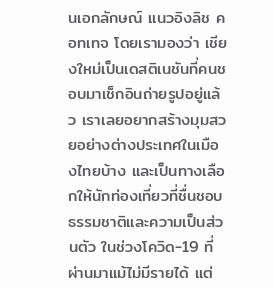นเอกลักษณ์ แนวอิงลิช คอทเทจ โดยเรามองว่า เชียงใหม่เป็นเดสติเนชันที่คนชอบมาเช็กอินถ่ายรูปอยู่แล้ว เราเลยอยากสร้างมุมสวยอย่างต่างประเทศในเมืองไทยบ้าง และเป็นทางเลือกให้นักท่องเที่ยวที่ชื่นชอบธรรมชาติและความเป็นส่วนตัว ในช่วงโควิด-19 ที่ผ่านมาแม้ไม่มีรายได้ แต่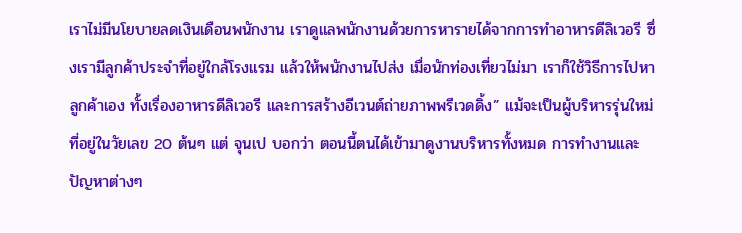เราไม่มีนโยบายลดเงินเดือนพนักงาน เราดูแลพนักงานด้วยการหารายได้จากการทำอาหารดีลิเวอรี ซึ่งเรามีลูกค้าประจำที่อยู่ใกล้โรงแรม แล้วให้พนักงานไปส่ง เมื่อนักท่องเที่ยวไม่มา เราก็ใช้วิธีการไปหาลูกค้าเอง ทั้งเรื่องอาหารดีลิเวอรี และการสร้างอีเวนต์ถ่ายภาพพรีเวดดิ้ง” แม้จะเป็นผู้บริหารรุ่นใหม่ที่อยู่ในวัยเลข 20 ต้นๆ แต่ จุนเป บอกว่า ตอนนี้ตนได้เข้ามาดูงานบริหารทั้งหมด การทำงานและปัญหาต่างๆ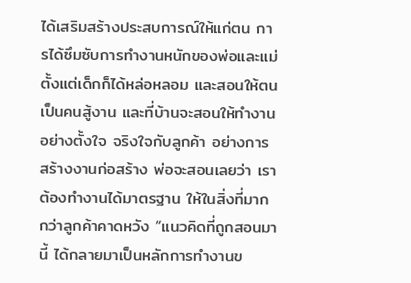ได้เสริมสร้างประสบการณ์ให้แก่ตน การได้ซึมซับการทำงานหนักของพ่อและแม่ตั้งแต่เด็กก็ได้หล่อหลอม และสอนให้ตนเป็นคนสู้งาน และที่บ้านจะสอนให้ทำงานอย่างตั้งใจ จริงใจกับลูกค้า อย่างการสร้างงานก่อสร้าง พ่อจะสอนเลยว่า เราต้องทำงานได้มาตรฐาน ให้ในสิ่งที่มากกว่าลูกค้าคาดหวัง “แนวคิดที่ถูกสอนมานี้ ได้กลายมาเป็นหลักการทำงานข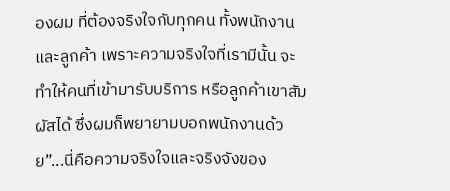องผม ที่ต้องจริงใจกับทุกคน ทั้งพนักงานและลูกค้า เพราะความจริงใจที่เรามีนั้น จะทำให้คนที่เข้ามารับบริการ หรือลูกค้าเขาสัมผัสได้ ซึ่งผมก็พยายามบอกพนักงานด้วย”...นี่คือความจริงใจและจริงจังของ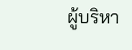ผู้บริหา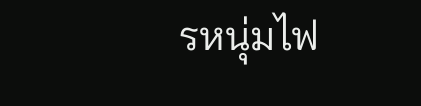รหนุ่มไฟ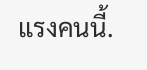แรงคนนี้.